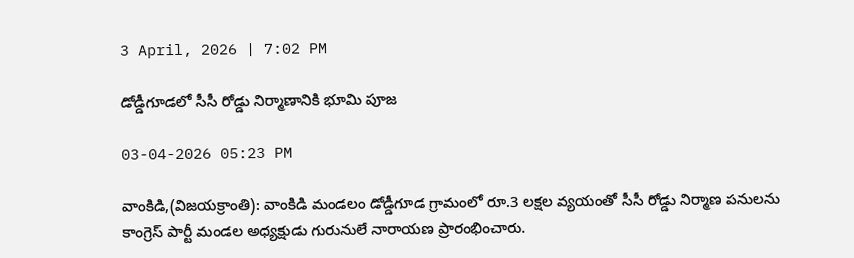3 April, 2026 | 7:02 PM

డోడ్డీగూడలో సీసీ రోడ్డు నిర్మాణానికి భూమి పూజ

03-04-2026 05:23 PM

వాంకిడి,(విజయక్రాంతి): వాంకిడి మండలం డోడ్డీగూడ గ్రామంలో రూ.3 లక్షల వ్యయంతో సీసీ రోడ్డు నిర్మాణ పనులను కాంగ్రెస్ పార్టీ మండల అధ్యక్షుడు గురునులే నారాయణ ప్రారంభించారు.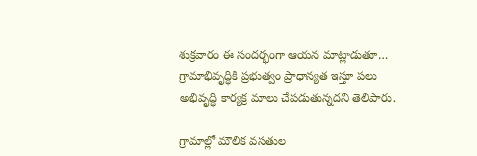శుక్రవారం ఈ సందర్భంగా ఆయన మాట్లాడుతూ… గ్రామాభివృద్ధికి ప్రభుత్వం ప్రాధాన్యత ఇస్తూ పలు అభివృద్ధి కార్యక్ర మాలు చేపడుతున్నదని తెలిపారు.

గ్రామాల్లో మౌలిక వసతుల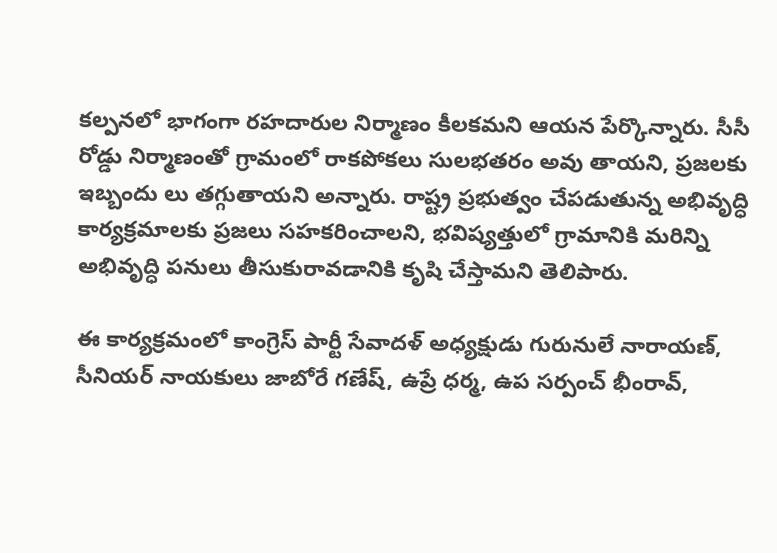కల్పనలో భాగంగా రహదారుల నిర్మాణం కీలకమని ఆయన పేర్కొన్నారు. సీసీ రోడ్డు నిర్మాణంతో గ్రామంలో రాకపోకలు సులభతరం అవు తాయని, ప్రజలకు ఇబ్బందు లు తగ్గుతాయని అన్నారు. రాష్ట్ర ప్రభుత్వం చేపడుతున్న అభివృద్ధి కార్యక్రమాలకు ప్రజలు సహకరించాలని, భవిష్యత్తులో గ్రామానికి మరిన్ని అభివృద్ధి పనులు తీసుకురావడానికి కృషి చేస్తామని తెలిపారు.

ఈ కార్యక్రమంలో కాంగ్రెస్ పార్టీ సేవాదళ్ అధ్యక్షుడు గురునులే నారాయణ్, సీనియర్ నాయకులు జాబోరే గణేష్, ఉప్రే ధర్మ, ఉప సర్పంచ్ భీంరావ్,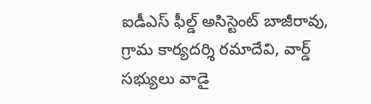ఐడీఎస్ ఫీల్డ్ అసిస్టెంట్ బాజీరావు, గ్రామ కార్యదర్శి రమాదేవి, వార్డ్ సభ్యులు వాడై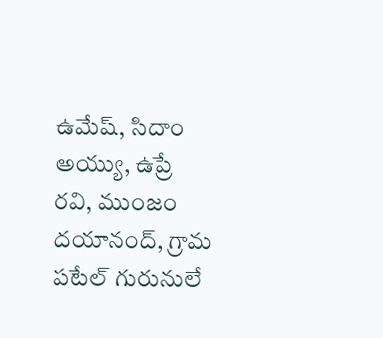ఉమేష్, సిదాం అయ్యు, ఉప్రే రవి, ముంజం దయానంద్, గ్రామ పటేల్ గురునులే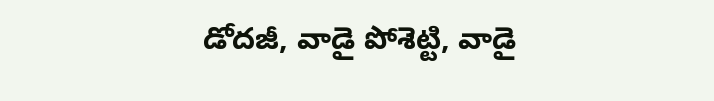డోదజీ, వాడై పోశెట్టి, వాడై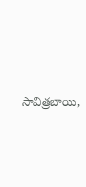సావిత్రబాయి,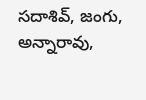సదాశివ్, జంగు, అన్నారావు,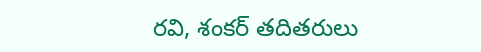రవి, శంకర్ తదితరులు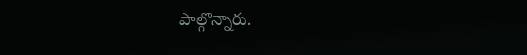పాల్గొన్నారు.